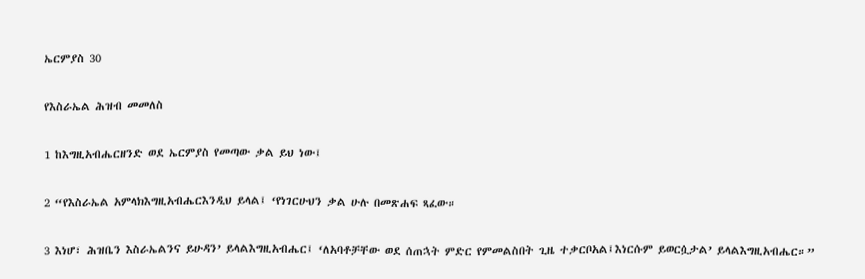ኤርምያስ 30

የእስራኤል ሕዝብ መመለስ

1 ከእግዚአብሔርዘንድ ወደ ኤርምያስ የመጣው ቃል ይህ ነው፤

2 “የእስራኤል አምላክእግዚአብሔርእንዲህ ይላል፤ ‘የነገርሁህን ቃል ሁሉ በመጽሐፍ ጻፈው።

3 እነሆ፣ ሕዝቤን እስራኤልንና ይሁዳን’ ይላልእግዚአብሔር፤ ‘ለአባቶቻቸው ወደ ሰጠኋት ምድር የምመልስበት ጊዜ ተቃርቦአል፤እነርሱም ይወርሷታል’ ይላልእግዚአብሔር።”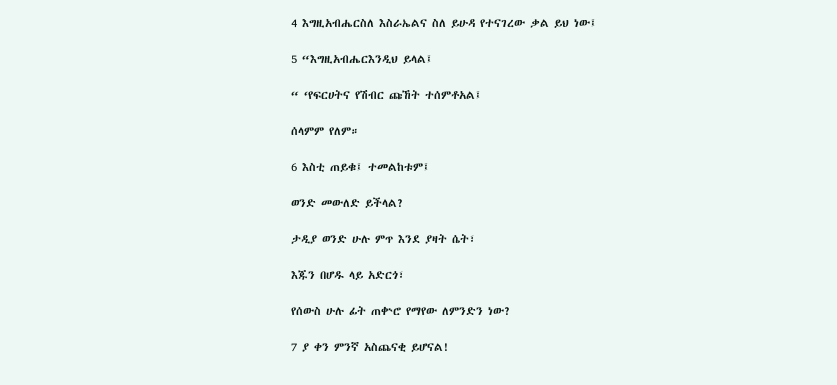4 እግዚአብሔርስለ እስራኤልና ስለ ይሁዳ የተናገረው ቃል ይህ ነው፤

5 “እግዚአብሔርእንዲህ ይላል፤

“ ‘የፍርሀትና የሽብር ጩኸት ተሰምቶአል፤

ሰላምም የለም።

6 እስቲ ጠይቁ፤ ተመልከቱም፤

ወንድ መውለድ ይችላል?

ታዲያ ወንድ ሁሉ ምጥ እንደ ያዛት ሴት፣

እጁን በሆዱ ላይ አድርጎ፣

የሰውስ ሁሉ ፊት ጠቍሮ የማየው ለምንድን ነው?

7 ያ ቀን ምንኛ አስጨናቂ ይሆናል!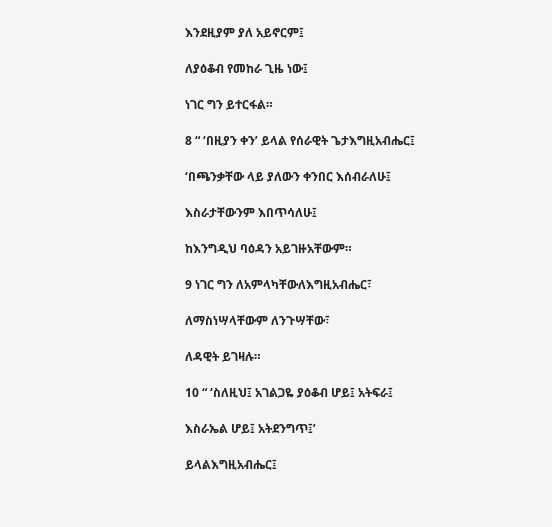እንደዚያም ያለ አይኖርም፤

ለያዕቆብ የመከራ ጊዜ ነው፤

ነገር ግን ይተርፋል።

8 “ ‘በዚያን ቀን’ ይላል የሰራዊት ጌታእግዚአብሔር፤

‘በጫንቃቸው ላይ ያለውን ቀንበር እሰብራለሁ፤

እስራታቸውንም እበጥሳለሁ፤

ከእንግዲህ ባዕዳን አይገዙአቸውም።

9 ነገር ግን ለአምላካቸውለእግዚአብሔር፣

ለማስነሣላቸውም ለንጉሣቸው፣

ለዳዊት ይገዛሉ።

10 “ ‘ስለዚህ፤ አገልጋዬ ያዕቆብ ሆይ፤ አትፍራ፤

እስራኤል ሆይ፤ አትደንግጥ፤’

ይላልእግዚአብሔር፤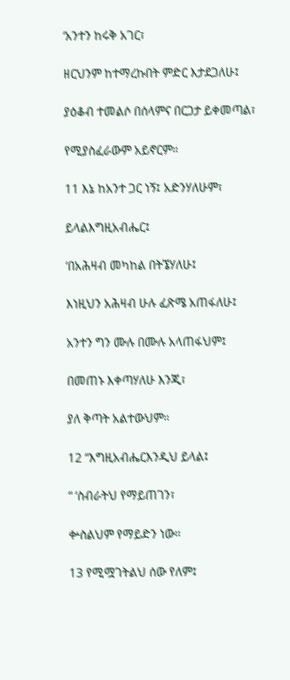‘አንተን ከሩቅ አገር፣

ዘርህንም ከተማረኩበት ምድር እታደጋለሁ፤

ያዕቆብ ተመልሶ በሰላምና በርጋታ ይቀመጣል፣

የሚያስፈራውም አይኖርም።

11 እኔ ከአንተ ጋር ነኝ፤ አድንሃለሁም፣

ይላልእግዚአብሔር፤

‘በአሕዛብ መካከል በትኜሃለሁ፤

እነዚህን አሕዛብ ሁሉ ፈጽሜ አጠፋለሁ፤

አንተን ግን ሙሉ በሙሉ አላጠፋህም፤

በመጠኑ እቀጣሃለሁ እንጂ፣

ያለ ቅጣት አልተውህም።

12 “እግዚአብሔርእንዲህ ይላል፤

“ ‘ስብራትህ የማይጠገን፣

ቍስልህም የማይድን ነው።

13 የሚሟገትልህ ሰው የለም፤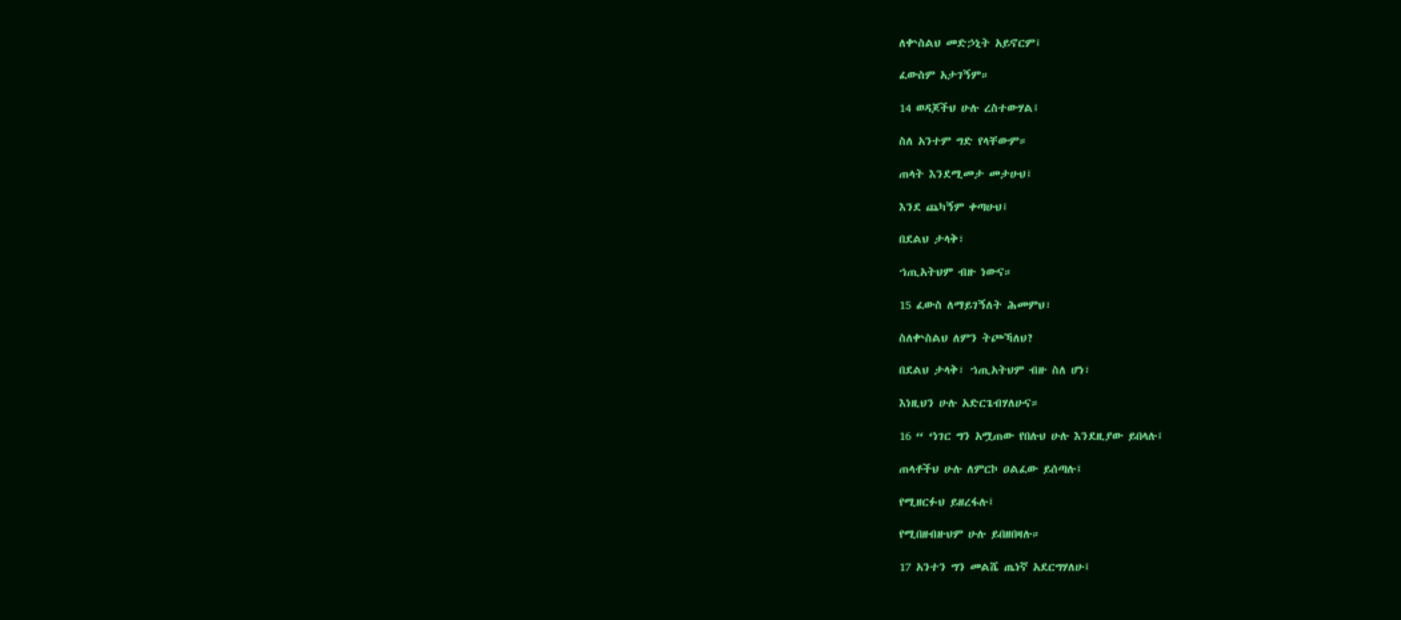ለቍስልህ መድኃኒት አይኖርም፤

ፈውስም አታገኝም።

14 ወዳጆችህ ሁሉ ረስተውሃል፤

ስለ አንተም ግድ የላቸውም።

ጠላት እንደሚመታ መታሁህ፤

እንደ ጨካኝም ቀጣሁህ፤

በደልህ ታላቅ፣

ኀጢአትህም ብዙ ነውና።

15 ፈውስ ለማይገኝለት ሕመምህ፣

ስለቍስልህ ለምን ትጮኻለህ?

በደልህ ታላቅ፣ ኀጢአትህም ብዙ ስለ ሆነ፣

እነዚህን ሁሉ አድርጌብሃለሁና።

16 “ ‘ነገር ግን አሟጠው የበሉህ ሁሉ እንደዚያው ይበላሉ፤

ጠላቶችህ ሁሉ ለምርኮ ዐልፈው ይሰጣሉ፤

የሚዘርፉህ ይዘረፋሉ፤

የሚበዘብዙህም ሁሉ ይበዘበዛሉ።

17 አንተን ግን መልሼ ጤነኛ አደርግሃለሁ፤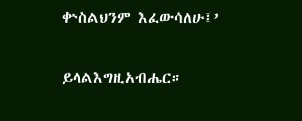ቍስልህንም እፈውሳለሁ፤’

ይላልእግዚአብሔር።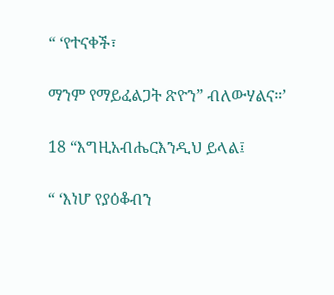“ ‘የተናቀች፣

ማንም የማይፈልጋት ጽዮን” ብለውሃልና።’

18 “እግዚአብሔርእንዲህ ይላል፤

“ ‘እነሆ የያዕቆብን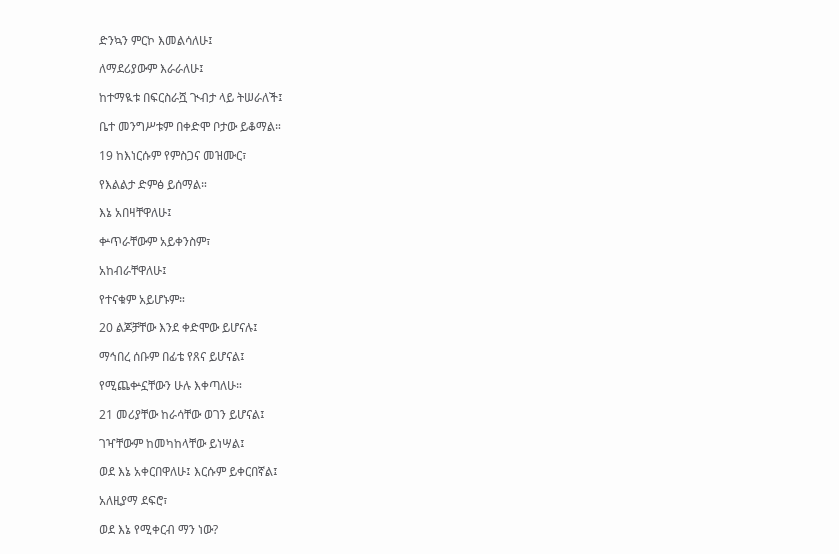ድንኳን ምርኮ እመልሳለሁ፤

ለማደሪያውም እራራለሁ፤

ከተማዪቱ በፍርስራሿ ጒብታ ላይ ትሠራለች፤

ቤተ መንግሥቱም በቀድሞ ቦታው ይቆማል።

19 ከእነርሱም የምስጋና መዝሙር፣

የእልልታ ድምፅ ይሰማል።

እኔ አበዛቸዋለሁ፤

ቍጥራቸውም አይቀንስም፣

አከብራቸዋለሁ፤

የተናቁም አይሆኑም።

20 ልጆቻቸው እንደ ቀድሞው ይሆናሉ፤

ማኅበረ ሰቡም በፊቴ የጸና ይሆናል፤

የሚጨቍኗቸውን ሁሉ እቀጣለሁ።

21 መሪያቸው ከራሳቸው ወገን ይሆናል፤

ገዣቸውም ከመካከላቸው ይነሣል፤

ወደ እኔ አቀርበዋለሁ፤ እርሱም ይቀርበኛል፤

አለዚያማ ደፍሮ፣

ወደ እኔ የሚቀርብ ማን ነው?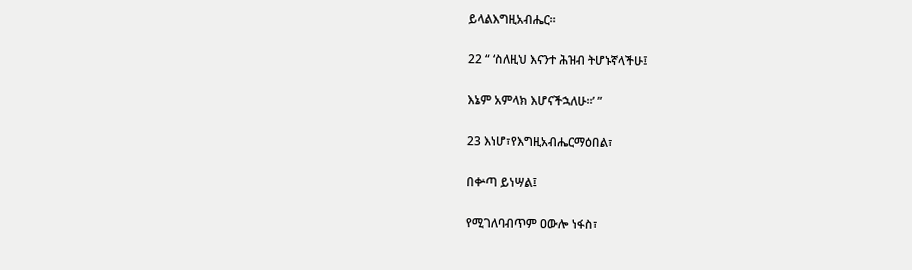ይላልእግዚአብሔር።

22 “ ‘ስለዚህ እናንተ ሕዝብ ትሆኑኛላችሁ፤

እኔም አምላክ እሆናችኋለሁ።’ ”

23 እነሆ፣የእግዚአብሔርማዕበል፣

በቍጣ ይነሣል፤

የሚገለባብጥም ዐውሎ ነፋስ፣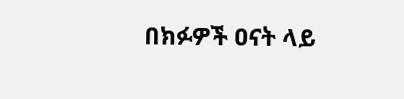በክፉዎች ዐናት ላይ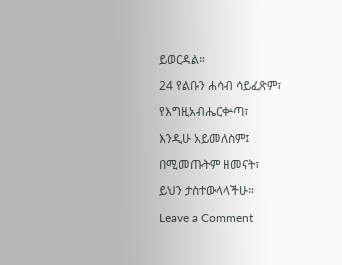ይወርዳል።

24 የልቡን ሐሳብ ሳይፈጽም፣

የእግዚአብሔርቍጣ፣

እንዲሁ አይመለስም፤

በሚመጡትም ዘመናት፣

ይህን ታስተውላላችሁ።

Leave a Comment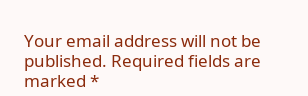Your email address will not be published. Required fields are marked *